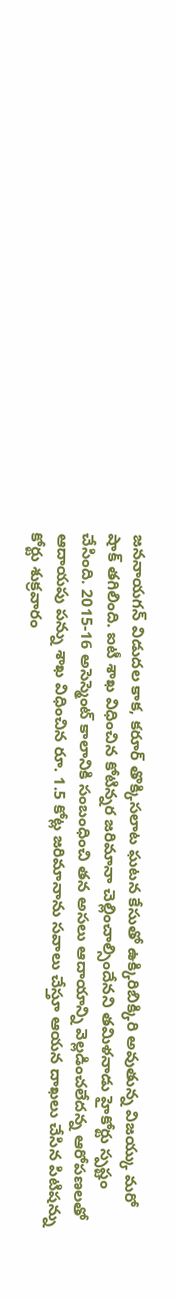జననాయగన్ విడుదల కాక, కరూర్ తొక్కిసలాట ఘటన కేసుతో ఉక్కిరిబిక్కిరి అవుతున్న విజయ్కు మరో షాక్ తగిలింది. ఐటీ శాఖ విధించిన కోటిన్నర జరిమానా చెల్లించాల్సిందేనని తమిళనాడు హైకోర్టు స్పష్టం చేసింది. 2015-16 అసెస్మెంట్ కాలానికి సంబంధించి తన అసలు ఆదాయాన్ని వెల్లడించలేదన్న ఆరోపణలతో ఆదాయపు పన్ను శాఖ విధించిన రూ. 1.5 కోట్ల జరిమానాను సవాలు చేస్తూ ఆయన దాఖలు చేసిన పిటిషన్ను కోర్టు శుక్రవారం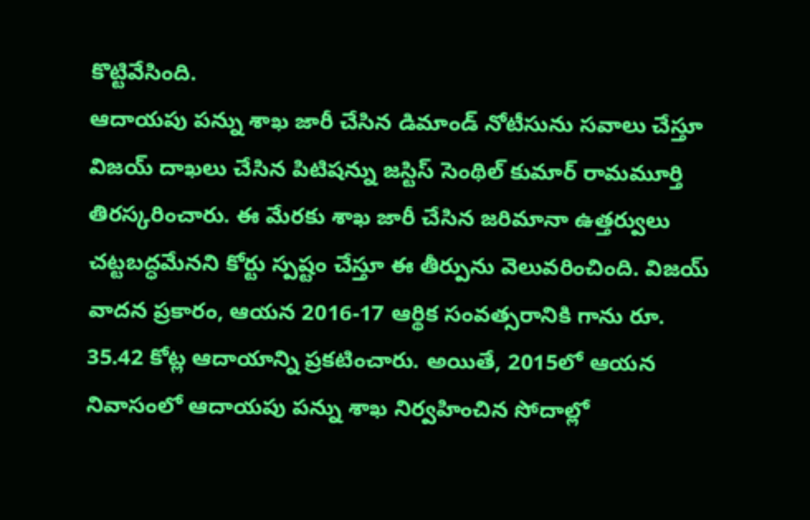కొట్టివేసింది.
ఆదాయపు పన్ను శాఖ జారీ చేసిన డిమాండ్ నోటీసును సవాలు చేస్తూ విజయ్ దాఖలు చేసిన పిటిషన్ను జస్టిస్ సెంథిల్ కుమార్ రామమూర్తి తిరస్కరించారు. ఈ మేరకు శాఖ జారీ చేసిన జరిమానా ఉత్తర్వులు చట్టబద్ధమేనని కోర్టు స్పష్టం చేస్తూ ఈ తీర్పును వెలువరించింది. విజయ్ వాదన ప్రకారం, ఆయన 2016-17 ఆర్థిక సంవత్సరానికి గాను రూ. 35.42 కోట్ల ఆదాయాన్ని ప్రకటించారు. అయితే, 2015లో ఆయన నివాసంలో ఆదాయపు పన్ను శాఖ నిర్వహించిన సోదాల్లో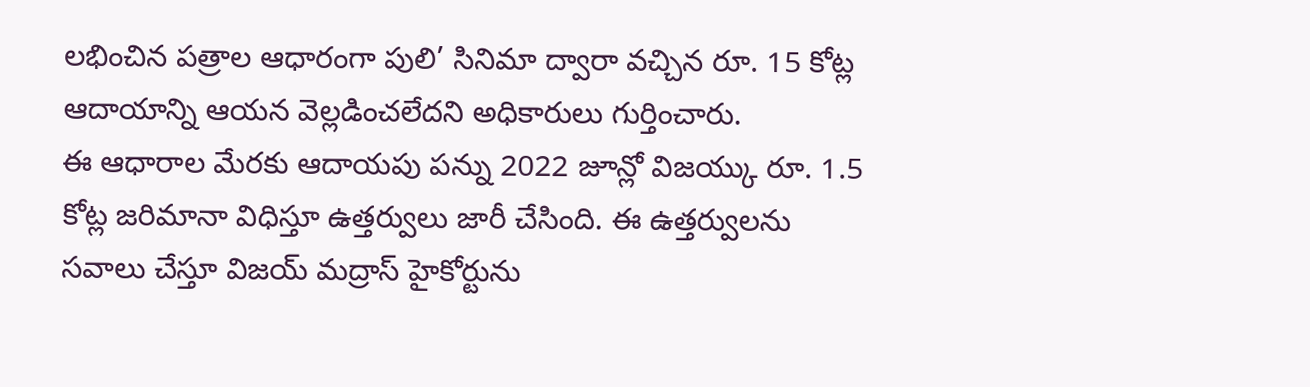లభించిన పత్రాల ఆధారంగా పులి’ సినిమా ద్వారా వచ్చిన రూ. 15 కోట్ల ఆదాయాన్ని ఆయన వెల్లడించలేదని అధికారులు గుర్తించారు.
ఈ ఆధారాల మేరకు ఆదాయపు పన్ను 2022 జూన్లో విజయ్కు రూ. 1.5 కోట్ల జరిమానా విధిస్తూ ఉత్తర్వులు జారీ చేసింది. ఈ ఉత్తర్వులను సవాలు చేస్తూ విజయ్ మద్రాస్ హైకోర్టును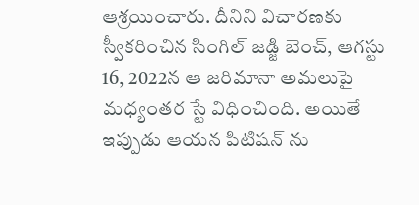ఆశ్రయించారు. దీనిని విచారణకు స్వీకరించిన సింగిల్ జడ్జి బెంచ్, ఆగస్టు 16, 2022న ఆ జరిమానా అమలుపై మధ్యంతర స్టే విధించింది. అయితే ఇప్పుడు ఆయన పిటిషన్ ను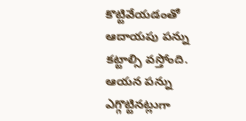కొట్టివేయడంతో ఆదాయపు పన్ను కట్టాల్సి వస్తోంది. ఆయన పన్ను ఎగ్గొట్టినట్లుగా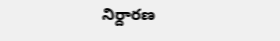నిర్దారణ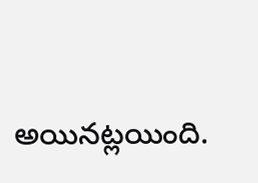అయినట్లయింది.